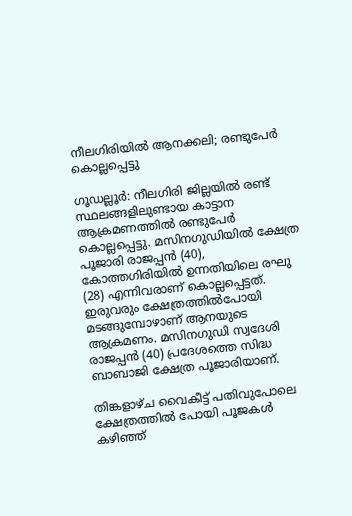നീലഗിരിയിൽ ആനക്കലി; രണ്ടുപേർ കൊല്ലപ്പെട്ടു

ഗൂഡല്ലൂർ: നീലഗിരി ജില്ലയിൽ രണ്ട് സ്ഥലങ്ങളിലുണ്ടായ കാട്ടാന ആക്രമണത്തിൽ രണ്ടുപേർ കൊല്ലപ്പെട്ടു. മസിനഗുഡിയിൽ ക്ഷേത്ര പൂജാരി രാജപ്പൻ (40), കോത്തഗിരിയിൽ ഉന്നതിയിലെ രഘു (28) എന്നിവരാണ് കൊല്ലപ്പെട്ടത്. ഇരുവരും ക്ഷേത്രത്തിൽപോയി മടങ്ങുമ്പോഴാണ് ആനയുടെ ആക്രമണം. മസിനഗുഡി സ്വദേശി രാജപ്പൻ (40) പ്രദേശത്തെ സിദ്ധ ബാബാജി ക്ഷേത്ര പൂജാരിയാണ്.

തിങ്കളാഴ്ച വൈകീട്ട് പതിവുപോലെ ക്ഷേത്രത്തിൽ പോയി പൂജകൾ കഴിഞ്ഞ്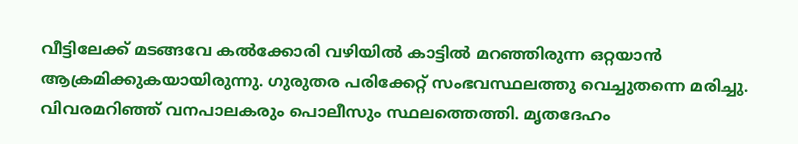വീട്ടിലേക്ക് മടങ്ങവേ കൽക്കോരി വഴിയിൽ കാട്ടിൽ മറഞ്ഞിരുന്ന ഒറ്റയാൻ ആക്രമിക്കുകയായിരുന്നു. ഗുരുതര പരിക്കേറ്റ് സംഭവസ്ഥലത്തു വെച്ചുതന്നെ മരിച്ചു. വിവരമറിഞ്ഞ് വനപാലകരും പൊലീസും സ്ഥലത്തെത്തി. മൃതദേഹം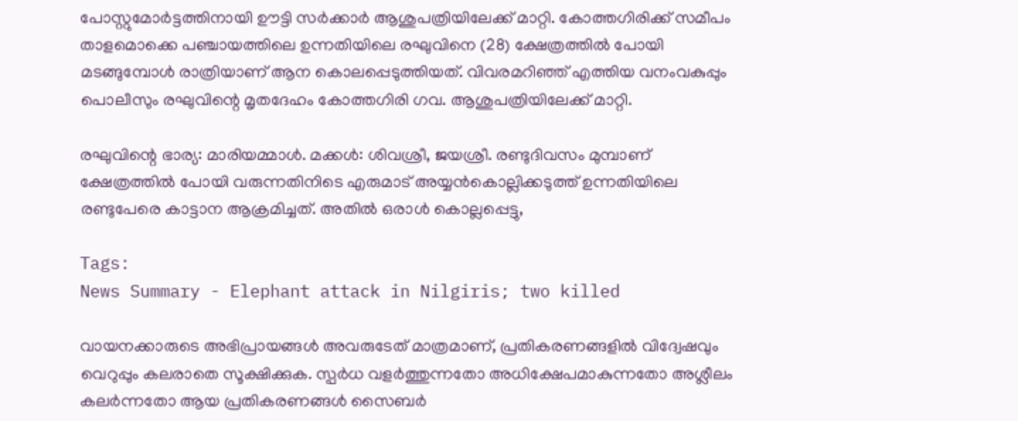പോസ്റ്റുമോർട്ടത്തിനായി ഊട്ടി സർക്കാർ ആശുപത്രിയിലേക്ക് മാറ്റി. കോത്തഗിരിക്ക് സമീപം താളമൊക്കെ പഞ്ചായത്തിലെ ഉന്നതിയിലെ രഘുവിനെ (28) ക്ഷേത്രത്തിൽ പോയി മടങ്ങുമ്പോൾ രാത്രിയാണ് ആന കൊലപ്പെടുത്തിയത്. വിവരമറിഞ്ഞ് എത്തിയ വനംവകുപ്പും പൊലീസും രഘുവിന്റെ മൃതദേഹം കോത്തഗിരി ഗവ. ആശുപത്രിയിലേക്ക് മാറ്റി.

രഘുവിന്റെ ഭാര്യ: മാരിയമ്മാൾ. മക്കൾ: ശിവശ്രീ, ജയശ്രീ. രണ്ടുദിവസം മുമ്പാണ് ക്ഷേത്രത്തിൽ പോയി വരുന്നതിനിടെ എരുമാട് അയ്യൻകൊല്ലിക്കടുത്ത് ഉന്നതിയിലെ രണ്ടുപേരെ കാട്ടാന ആക്രമിച്ചത്. അതിൽ ഒരാൾ കൊല്ലപ്പെട്ടു,

Tags:
News Summary - Elephant attack in Nilgiris; two killed

വായനക്കാരുടെ അഭിപ്രായങ്ങള്‍ അവരുടേത് മാത്രമാണ്, പ്രതികരണങ്ങളിൽ വിദ്വേഷവും വെറുപ്പും കലരാതെ സൂക്ഷിക്കുക. സ്പർധ വളർത്തുന്നതോ അധിക്ഷേപമാകുന്നതോ അശ്ലീലം കലർന്നതോ ആയ പ്രതികരണങ്ങൾ സൈബർ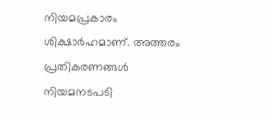നിയമപ്രകാരം ശിക്ഷാർഹമാണ്. അത്തരം പ്രതികരണങ്ങൾ നിയമനടപടി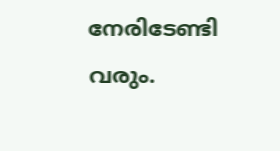നേരിടേണ്ടി വരും.